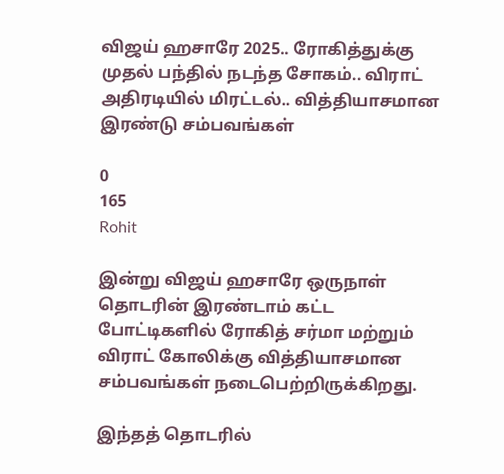விஜய் ஹசாரே 2025.. ரோகித்துக்கு முதல் பந்தில் நடந்த சோகம்.. விராட் அதிரடியில் மிரட்டல்.. வித்தியாசமான இரண்டு சம்பவங்கள்

0
165
Rohit

இன்று விஜய் ஹசாரே ஒருநாள் தொடரின் இரண்டாம் கட்ட போட்டிகளில் ரோகித் சர்மா மற்றும் விராட் கோலிக்கு வித்தியாசமான சம்பவங்கள் நடைபெற்றிருக்கிறது.

இந்தத் தொடரில்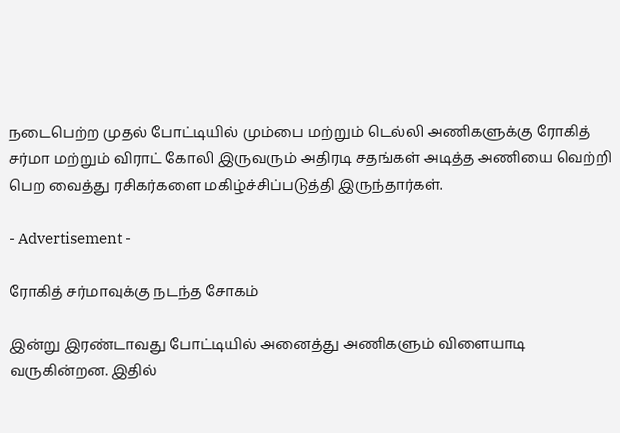நடைபெற்ற முதல் போட்டியில் மும்பை மற்றும் டெல்லி அணிகளுக்கு ரோகித் சர்மா மற்றும் விராட் கோலி இருவரும் அதிரடி சதங்கள் அடித்த அணியை வெற்றி பெற வைத்து ரசிகர்களை மகிழ்ச்சிப்படுத்தி இருந்தார்கள்.

- Advertisement -

ரோகித் சர்மாவுக்கு நடந்த சோகம்

இன்று இரண்டாவது போட்டியில் அனைத்து அணிகளும் விளையாடி வருகின்றன. இதில்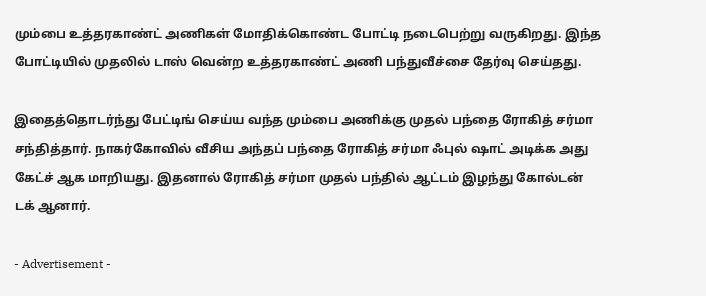மும்பை உத்தரகாண்ட் அணிகள் மோதிக்கொண்ட போட்டி நடைபெற்று வருகிறது. இந்த போட்டியில் முதலில் டாஸ் வென்ற உத்தரகாண்ட் அணி பந்துவீச்சை தேர்வு செய்தது.

இதைத்தொடர்ந்து பேட்டிங் செய்ய வந்த மும்பை அணிக்கு முதல் பந்தை ரோகித் சர்மா சந்தித்தார். நாகர்கோவில் வீசிய அந்தப் பந்தை ரோகித் சர்மா ஃபுல் ஷாட் அடிக்க அது கேட்ச் ஆக மாறியது. இதனால் ரோகித் சர்மா முதல் பந்தில் ஆட்டம் இழந்து கோல்டன் டக் ஆனார்.

- Advertisement -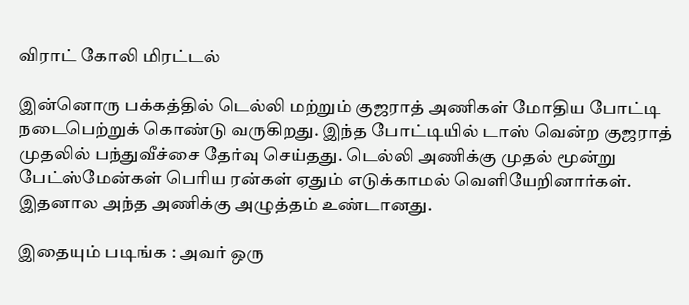விராட் கோலி மிரட்டல்

இன்னொரு பக்கத்தில் டெல்லி மற்றும் குஜராத் அணிகள் மோதிய போட்டி நடைபெற்றுக் கொண்டு வருகிறது. இந்த போட்டியில் டாஸ் வென்ற குஜராத் முதலில் பந்துவீச்சை தேர்வு செய்தது. டெல்லி அணிக்கு முதல் மூன்று பேட்ஸ்மேன்கள் பெரிய ரன்கள் ஏதும் எடுக்காமல் வெளியேறினார்கள். இதனால அந்த அணிக்கு அழுத்தம் உண்டானது.

இதையும் படிங்க : அவர் ஒரு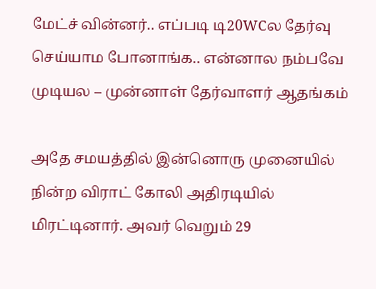மேட்ச் வின்னர்.. எப்படி டி20WCல தேர்வு செய்யாம போனாங்க.. என்னால நம்பவே முடியல – முன்னாள் தேர்வாளர் ஆதங்கம்

அதே சமயத்தில் இன்னொரு முனையில் நின்ற விராட் கோலி அதிரடியில் மிரட்டினார். அவர் வெறும் 29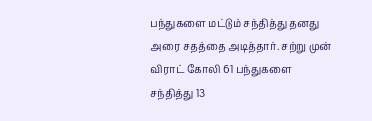பந்துகளை மட்டும் சந்தித்து தனது அரை சதத்தை அடித்தார். சற்று முன் விராட் கோலி 61 பந்துகளை சந்தித்து 13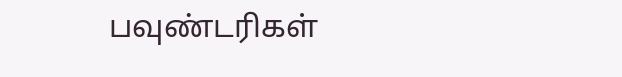பவுண்டரிகள்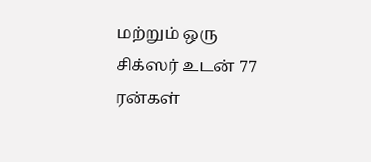மற்றும் ஒரு சிக்ஸர் உடன் 77 ரன்கள்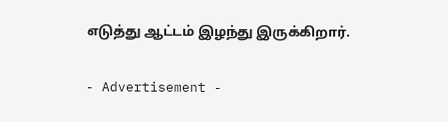எடுத்து ஆட்டம் இழந்து இருக்கிறார்.

- Advertisement -